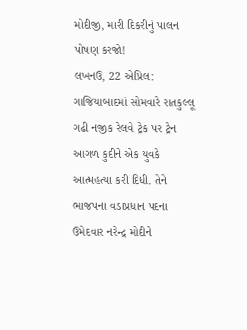મોદીજી, મારી દિકરીનું પાલન પોષણ કરજો!
લખનઉ, 22 એપ્રિલ: ગાજિયાબાદમાં સોમવારે રાતકુલ્લૂ ગઢી નજીક રેલવે ટ્રેક પર ટ્રેન આગળ કુદીને એક યુવકે આત્મહત્યા કરી દિધી. તેને ભાજપના વડાપ્રધાન પદના ઉમેદવાર નરેન્દ્ર મોદીને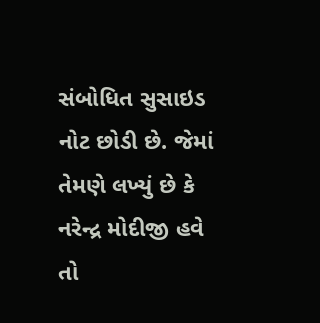સંબોધિત સુસાઇડ નોટ છોડી છે. જેમાં તેમણે લખ્યું છે કે નરેન્દ્ર મોદીજી હવે તો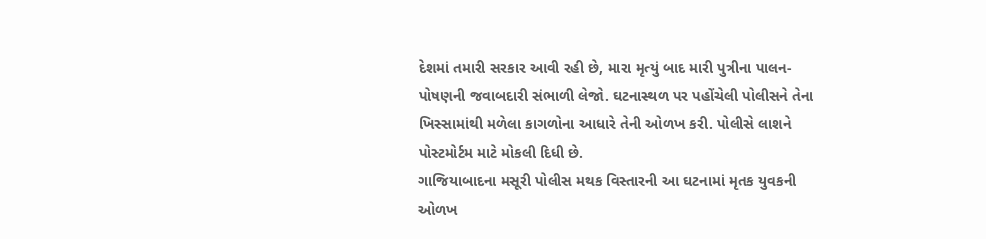દેશમાં તમારી સરકાર આવી રહી છે, મારા મૃત્યું બાદ મારી પુત્રીના પાલન-પોષણની જવાબદારી સંભાળી લેજો. ઘટનાસ્થળ પર પહોંચેલી પોલીસને તેના ખિસ્સામાંથી મળેલા કાગળોના આધારે તેની ઓળખ કરી. પોલીસે લાશને પોસ્ટમોર્ટમ માટે મોકલી દિધી છે.
ગાજિયાબાદના મસૂરી પોલીસ મથક વિસ્તારની આ ઘટનામાં મૃતક યુવકની ઓળખ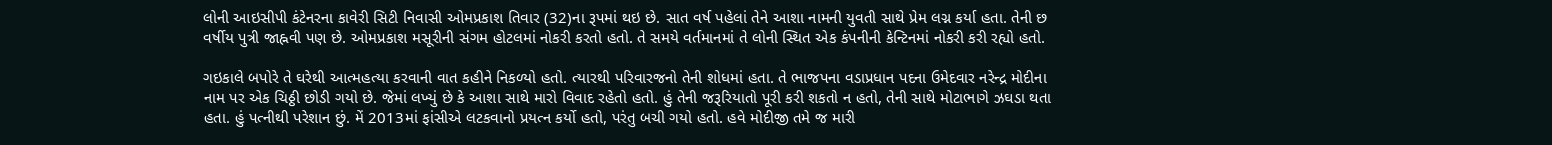લોની આઇસીપી કંટેનરના કાવેરી સિટી નિવાસી ઓમપ્રકાશ તિવાર (32)ના રૂપમાં થઇ છે. સાત વર્ષ પહેલાં તેને આશા નામની યુવતી સાથે પ્રેમ લગ્ન કર્યા હતા. તેની છ વર્ષીય પુત્રી જાહ્નવી પણ છે. ઓમપ્રકાશ મસૂરીની સંગમ હોટલમાં નોકરી કરતો હતો. તે સમયે વર્તમાનમાં તે લોની સ્થિત એક કંપનીની કેન્ટિનમાં નોકરી કરી રહ્યો હતો.

ગઇકાલે બપોરે તે ઘરેથી આત્મહત્યા કરવાની વાત કહીને નિકળ્યો હતો. ત્યારથી પરિવારજનો તેની શોધમાં હતા. તે ભાજપના વડાપ્રધાન પદના ઉમેદવાર નરેન્દ્ર મોદીના નામ પર એક ચિઠ્ઠી છોડી ગયો છે. જેમાં લખ્યું છે કે આશા સાથે મારો વિવાદ રહેતો હતો. હું તેની જરૂરિયાતો પૂરી કરી શકતો ન હતો, તેની સાથે મોટાભાગે ઝઘડા થતા હતા. હું પત્નીથી પરેશાન છું. મેં 2013માં ફાંસીએ લટકવાનો પ્રયત્ન કર્યો હતો, પરંતુ બચી ગયો હતો. હવે મોદીજી તમે જ મારી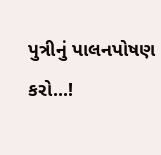પુત્રીનું પાલનપોષણ કરો...!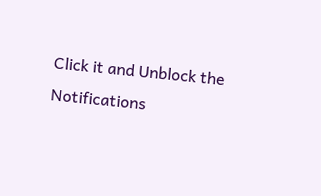Click it and Unblock the Notifications